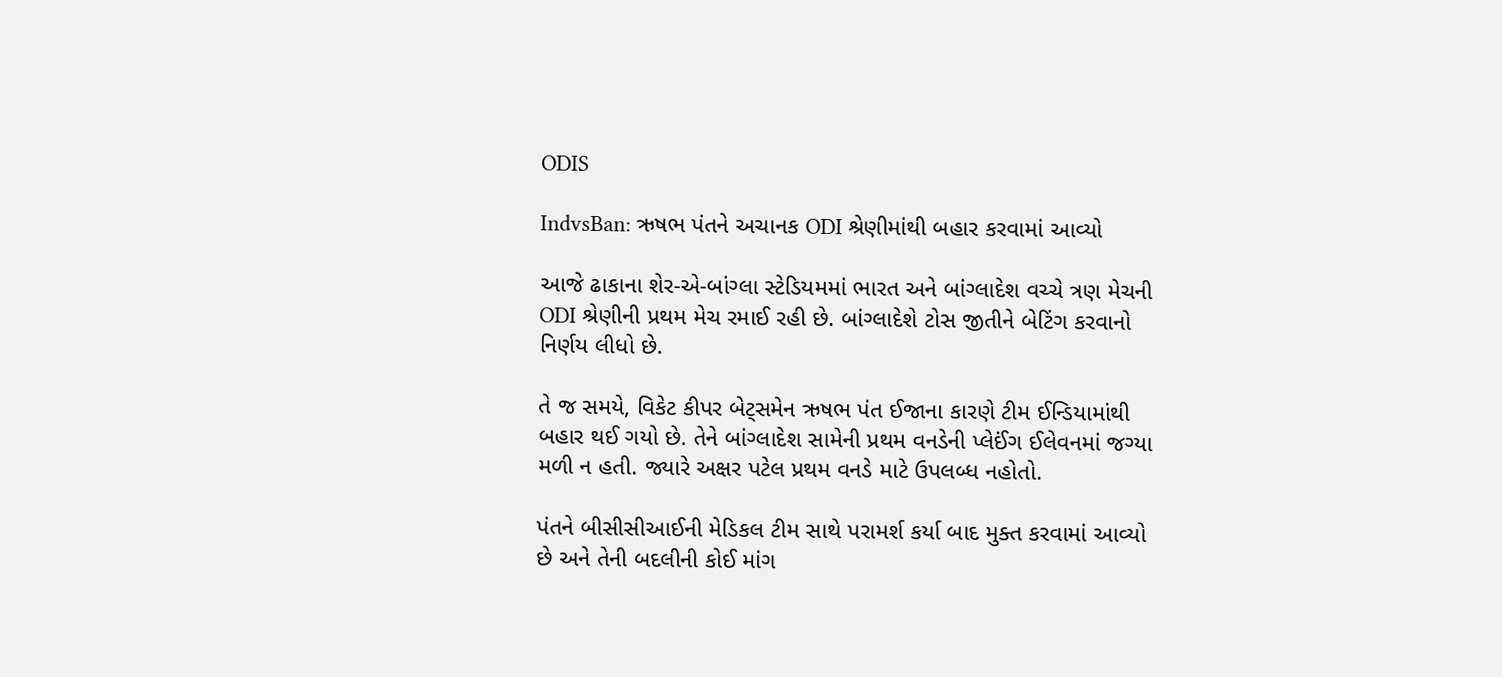ODIS

IndvsBan: ઋષભ પંતને અચાનક ODI શ્રેણીમાંથી બહાર કરવામાં આવ્યો

આજે ઢાકાના શેર-એ-બાંગ્લા સ્ટેડિયમમાં ભારત અને બાંગ્લાદેશ વચ્ચે ત્રણ મેચની ODI શ્રેણીની પ્રથમ મેચ રમાઈ રહી છે. બાંગ્લાદેશે ટોસ જીતીને બેટિંગ કરવાનો નિર્ણય લીધો છે.

તે જ સમયે, વિકેટ કીપર બેટ્સમેન ઋષભ પંત ઈજાના કારણે ટીમ ઈન્ડિયામાંથી બહાર થઈ ગયો છે. તેને બાંગ્લાદેશ સામેની પ્રથમ વનડેની પ્લેઈંગ ઈલેવનમાં જગ્યા મળી ન હતી. જ્યારે અક્ષર પટેલ પ્રથમ વનડે માટે ઉપલબ્ધ નહોતો.

પંતને બીસીસીઆઈની મેડિકલ ટીમ સાથે પરામર્શ કર્યા બાદ મુક્ત કરવામાં આવ્યો છે અને તેની બદલીની કોઈ માંગ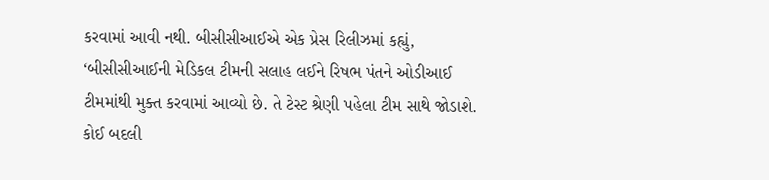કરવામાં આવી નથી. બીસીસીઆઈએ એક પ્રેસ રિલીઝમાં કહ્યું, ‘બીસીસીઆઈની મેડિકલ ટીમની સલાહ લઈને રિષભ પંતને ઓડીઆઈ ટીમમાંથી મુક્ત કરવામાં આવ્યો છે. તે ટેસ્ટ શ્રેણી પહેલા ટીમ સાથે જોડાશે. કોઈ બદલી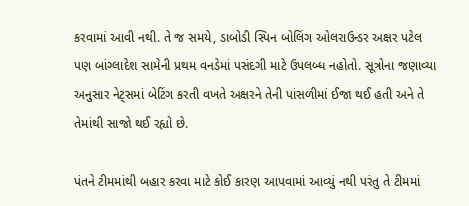કરવામાં આવી નથી. તે જ સમયે, ડાબોડી સ્પિન બોલિંગ ઓલરાઉન્ડર અક્ષર પટેલ પણ બાંગ્લાદેશ સામેની પ્રથમ વનડેમાં પસંદગી માટે ઉપલબ્ધ નહોતો. સૂત્રોના જણાવ્યા અનુસાર નેટ્સમાં બેટિંગ કરતી વખતે અક્ષરને તેની પાંસળીમાં ઈજા થઈ હતી અને તે તેમાંથી સાજો થઈ રહ્યો છે.

પંતને ટીમમાંથી બહાર કરવા માટે કોઈ કારણ આપવામાં આવ્યું નથી પરંતુ તે ટીમમાં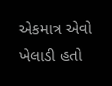એકમાત્ર એવો ખેલાડી હતો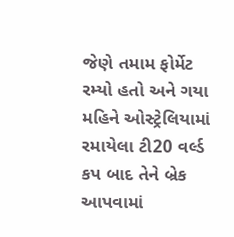જેણે તમામ ફોર્મેટ રમ્યો હતો અને ગયા મહિને ઓસ્ટ્રેલિયામાં રમાયેલા ટી20 વર્લ્ડ કપ બાદ તેને બ્રેક આપવામાં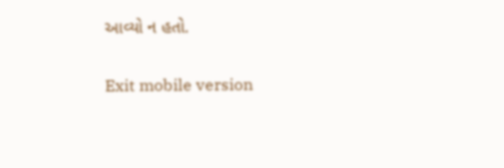આવ્યો ન હતો.

Exit mobile version